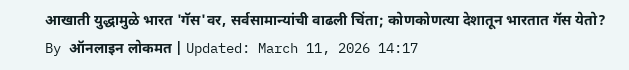आखाती युद्धामुळे भारत 'गॅस'वर, सर्वसामान्यांची वाढली चिंता; कोणकोणत्या देशातून भारतात गॅस येतो?
By ऑनलाइन लोकमत | Updated: March 11, 2026 14:17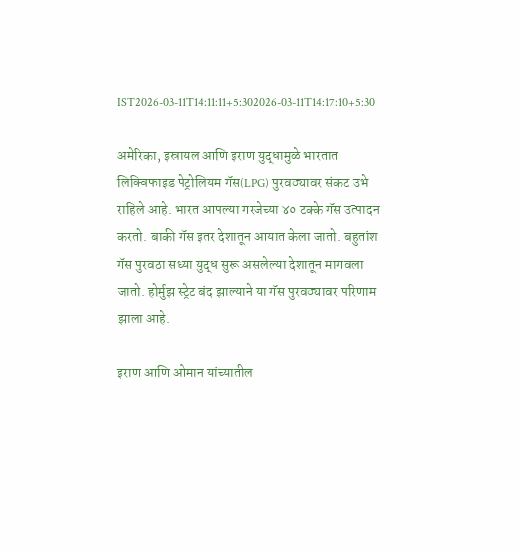IST2026-03-11T14:11:11+5:302026-03-11T14:17:10+5:30

अमेरिका, इस्रायल आणि इराण युद्धामुळे भारतात लिक्विफाइड पेट्रोलियम गॅस(LPG) पुरवठ्यावर संकट उभे राहिले आहे. भारत आपल्या गरजेच्या ४० टक्के गॅस उत्पादन करतो. बाकी गॅस इतर देशातून आयात केला जातो. बहुतांश गॅस पुरवठा सध्या युद्ध सुरू असलेल्या देशातून मागवला जातो. होर्मुझ स्ट्रेट बंद झाल्याने या गॅस पुरवठ्यावर परिणाम झाला आहे.

इराण आणि ओमान यांच्यातील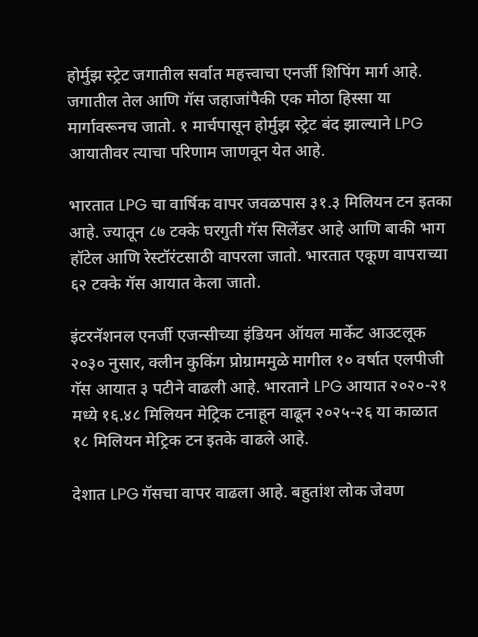होर्मुझ स्ट्रेट जगातील सर्वात महत्त्वाचा एनर्जी शिपिंग मार्ग आहे. जगातील तेल आणि गॅस जहाजांपैकी एक मोठा हिस्सा या मार्गावरूनच जातो. १ मार्चपासून होर्मुझ स्ट्रेट बंद झाल्याने LPG आयातीवर त्याचा परिणाम जाणवून येत आहे.

भारतात LPG चा वार्षिक वापर जवळपास ३१.३ मिलियन टन इतका आहे. ज्यातून ८७ टक्के घरगुती गॅस सिलेंडर आहे आणि बाकी भाग हॉटेल आणि रेस्टॉरंटसाठी वापरला जातो. भारतात एकूण वापराच्या ६२ टक्के गॅस आयात केला जातो.

इंटरनॅशनल एनर्जी एजन्सीच्या इंडियन ऑयल मार्केट आउटलूक २०३० नुसार, क्लीन कुकिंग प्रोग्राममुळे मागील १० वर्षात एलपीजी गॅस आयात ३ पटीने वाढली आहे. भारताने LPG आयात २०२०-२१ मध्ये १६.४८ मिलियन मेट्रिक टनाहून वाढून २०२५-२६ या काळात १८ मिलियन मेट्रिक टन इतके वाढले आहे.

देशात LPG गॅसचा वापर वाढला आहे. बहुतांश लोक जेवण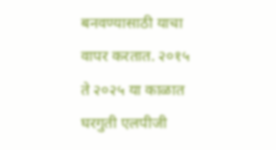बनवण्यासाठी याचा वापर करतात. २०१५ ते २०२५ या काळात घरगुती एलपीजी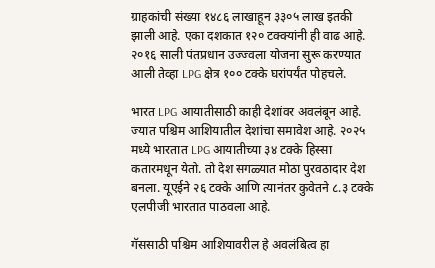ग्राहकांची संख्या १४८६ लाखाहून ३३०५ लाख इतकी झाली आहे. एका दशकात १२० टक्क्यांनी ही वाढ आहे. २०१६ साली पंतप्रधान उज्ज्वला योजना सुरू करण्यात आली तेव्हा LPG क्षेत्र १०० टक्के घरांपर्यंत पोहचले.

भारत LPG आयातीसाठी काही देशांवर अवलंबून आहे. ज्यात पश्चिम आशियातील देशांचा समावेश आहे. २०२५ मध्ये भारतात LPG आयातीच्या ३४ टक्के हिस्सा कतारमधून येतो. तो देश सगळ्यात मोठा पुरवठादार देश बनला. यूएईने २६ टक्के आणि त्यानंतर कुवेतने ८.३ टक्के एलपीजी भारतात पाठवला आहे.

गॅससाठी पश्चिम आशियावरील हे अवलंबित्व हा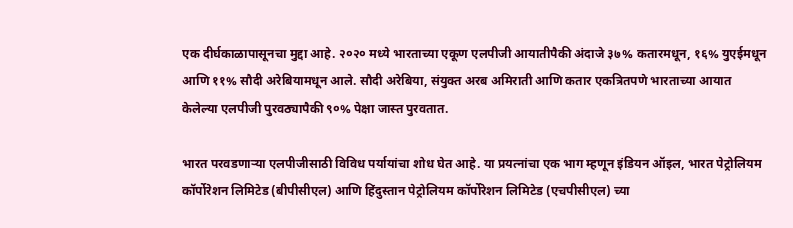एक दीर्घकाळापासूनचा मुद्दा आहे. २०२० मध्ये भारताच्या एकूण एलपीजी आयातीपैकी अंदाजे ३७% कतारमधून, १६% युएईमधून आणि ११% सौदी अरेबियामधून आले. सौदी अरेबिया, संयुक्त अरब अमिराती आणि कतार एकत्रितपणे भारताच्या आयात केलेल्या एलपीजी पुरवठ्यापैकी ९०% पेक्षा जास्त पुरवतात.

भारत परवडणाऱ्या एलपीजीसाठी विविध पर्यायांचा शोध घेत आहे. या प्रयत्नांचा एक भाग म्हणून इंडियन ऑइल, भारत पेट्रोलियम कॉर्पोरेशन लिमिटेड (बीपीसीएल) आणि हिंदुस्तान पेट्रोलियम कॉर्पोरेशन लिमिटेड (एचपीसीएल) च्या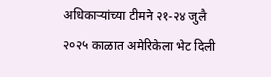अधिकाऱ्यांच्या टीमने २१-२४ जुलै २०२५ काळात अमेरिकेला भेट दिली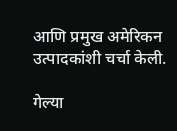आणि प्रमुख अमेरिकन उत्पादकांशी चर्चा केली.

गेल्या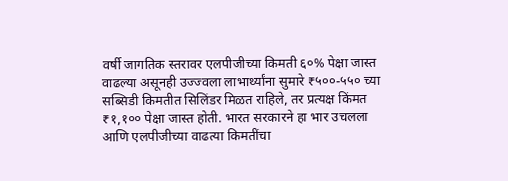वर्षी जागतिक स्तरावर एलपीजीच्या किमती ६०% पेक्षा जास्त वाढल्या असूनही उज्ज्वला लाभार्थ्यांना सुमारे ₹५००-५५० च्या सब्सिडी किमतीत सिलिंडर मिळत राहिले, तर प्रत्यक्ष किंमत ₹१,१०० पेक्षा जास्त होती. भारत सरकारने हा भार उचलला आणि एलपीजीच्या वाढत्या किमतींचा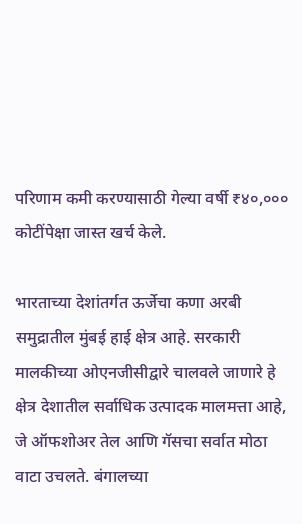परिणाम कमी करण्यासाठी गेल्या वर्षी ₹४०,००० कोटींपेक्षा जास्त खर्च केले.

भारताच्या देशांतर्गत ऊर्जेचा कणा अरबी समुद्रातील मुंबई हाई क्षेत्र आहे. सरकारी मालकीच्या ओएनजीसीद्वारे चालवले जाणारे हे क्षेत्र देशातील सर्वाधिक उत्पादक मालमत्ता आहे, जे ऑफशोअर तेल आणि गॅसचा सर्वात मोठा वाटा उचलते. बंगालच्या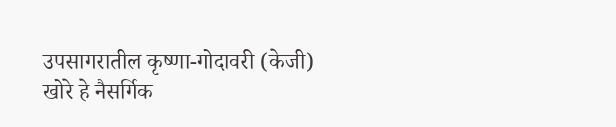उपसागरातील कृष्णा-गोदावरी (केजी) खोरे हे नैसर्गिक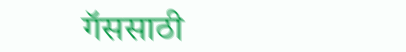गॅससाठी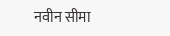नवीन सीमा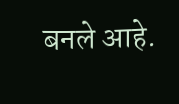बनले आहे.